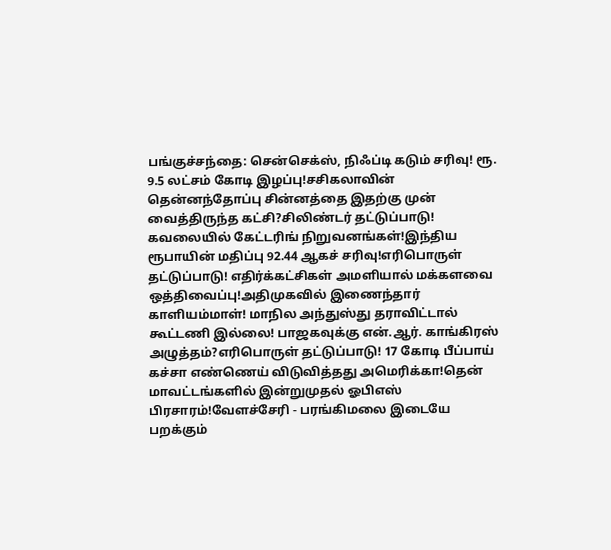பங்குச்சந்தை: சென்செக்ஸ், நிஃப்டி கடும் சரிவு! ரூ. 9.5 லட்சம் கோடி இழப்பு!சசிகலாவின் தென்னந்தோப்பு சின்னத்தை இதற்கு முன் வைத்திருந்த கட்சி?சிலிண்டர் தட்டுப்பாடு! கவலையில் கேட்டரிங் நிறுவனங்கள்!இந்திய ரூபாயின் மதிப்பு 92.44 ஆகச் சரிவு!எரிபொருள் தட்டுப்பாடு! எதிர்க்கட்சிகள் அமளியால் மக்களவை ஒத்திவைப்பு!அதிமுகவில் இணைந்தார் காளியம்மாள்! மாநில அந்துஸ்து தராவிட்டால் கூட்டணி இல்லை! பாஜகவுக்கு என்.ஆர். காங்கிரஸ் அழுத்தம்?எரிபொருள் தட்டுப்பாடு! 17 கோடி பீப்பாய் கச்சா எண்ணெய் விடுவித்தது அமெரிக்கா!தென் மாவட்டங்களில் இன்றுமுதல் ஓபிஎஸ் பிரசாரம்!வேளச்சேரி - பரங்கிமலை இடையே பறக்கும்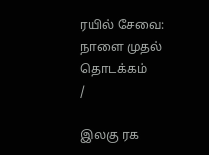ரயில் சேவை: நாளை முதல் தொடக்கம்
/

இலகு ரக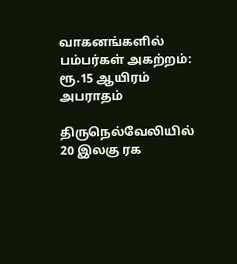வாகனங்களில் பம்பர்கள் அகற்றம்: ரூ.15 ஆயிரம் அபராதம்

திருநெல்வேலியில் 20 இலகு ரக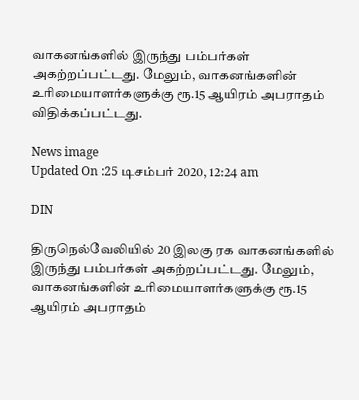வாகனங்களில் இருந்து பம்பர்கள் அகற்றப்பட்டது. மேலும், வாகனங்களின் உரிமையாளர்களுக்கு ரூ.15 ஆயிரம் அபராதம் விதிக்கப்பட்டது.

News image
Updated On :25 டிசம்பர் 2020, 12:24 am

DIN

திருநெல்வேலியில் 20 இலகு ரக வாகனங்களில் இருந்து பம்பர்கள் அகற்றப்பட்டது. மேலும், வாகனங்களின் உரிமையாளர்களுக்கு ரூ.15 ஆயிரம் அபராதம்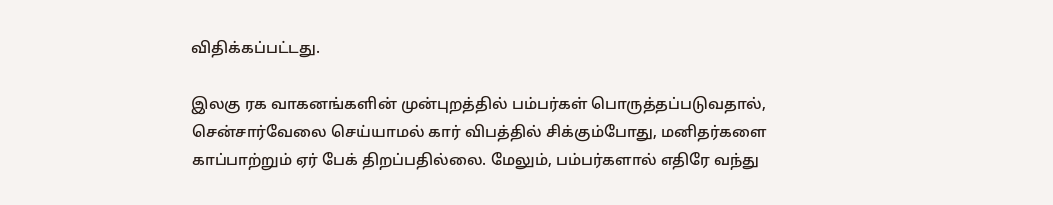விதிக்கப்பட்டது.

இலகு ரக வாகனங்களின் முன்புறத்தில் பம்பர்கள் பொருத்தப்படுவதால், சென்சார்வேலை செய்யாமல் கார் விபத்தில் சிக்கும்போது, மனிதர்களை காப்பாற்றும் ஏர் பேக் திறப்பதில்லை. மேலும், பம்பர்களால் எதிரே வந்து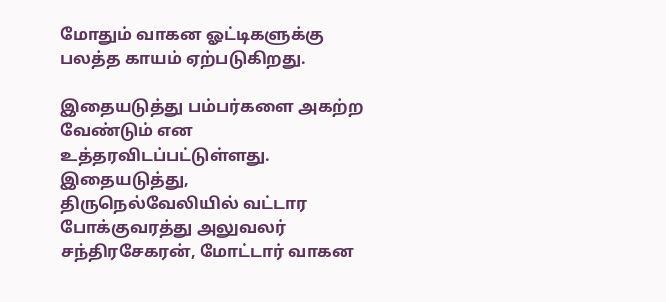மோதும் வாகன ஓட்டிகளுக்கு பலத்த காயம் ஏற்படுகிறது.

இதையடுத்து பம்பர்களை அகற்ற வேண்டும் என உத்தரவிடப்பட்டுள்ளது. இதையடுத்து, திருநெல்வேலியில் வட்டார போக்குவரத்து அலுவலர் சந்திரசேகரன், மோட்டார் வாகன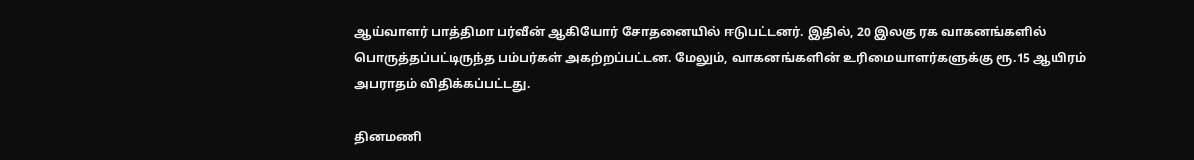ஆய்வாளர் பாத்திமா பர்வீன் ஆகியோர் சோதனையில் ஈடுபட்டனர். இதில், 20 இலகு ரக வாகனங்களில் பொருத்தப்பட்டிருந்த பம்பர்கள் அகற்றப்பட்டன. மேலும், வாகனங்களின் உரிமையாளர்களுக்கு ரூ.15 ஆயிரம் அபராதம் விதிக்கப்பட்டது.

தினமணி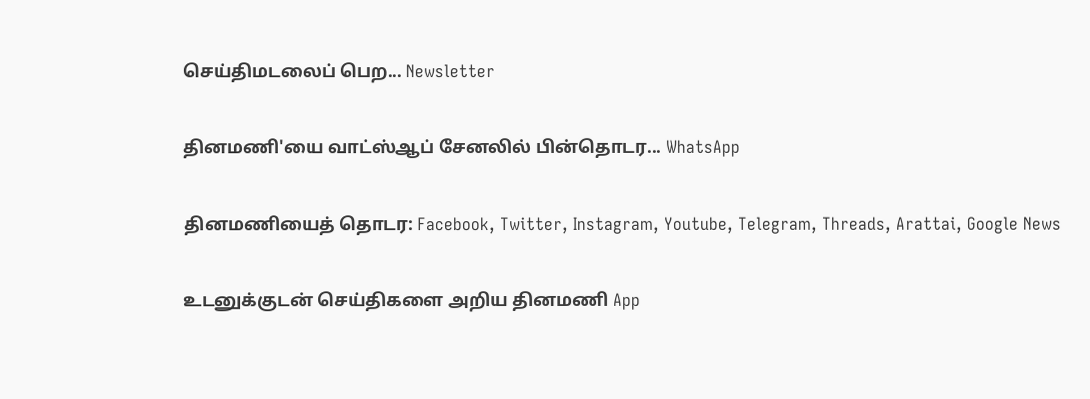செய்திமடலைப் பெற... Newsletter

தினமணி'யை வாட்ஸ்ஆப் சேனலில் பின்தொடர... WhatsApp

தினமணியைத் தொடர: Facebook, Twitter, Instagram, Youtube, Telegram, Threads, Arattai, Google News

உடனுக்குடன் செய்திகளை அறிய தினமணி App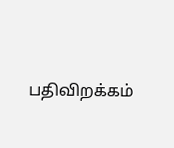பதிவிறக்கம்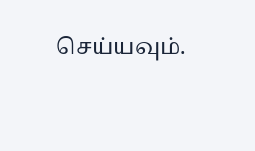செய்யவும்.